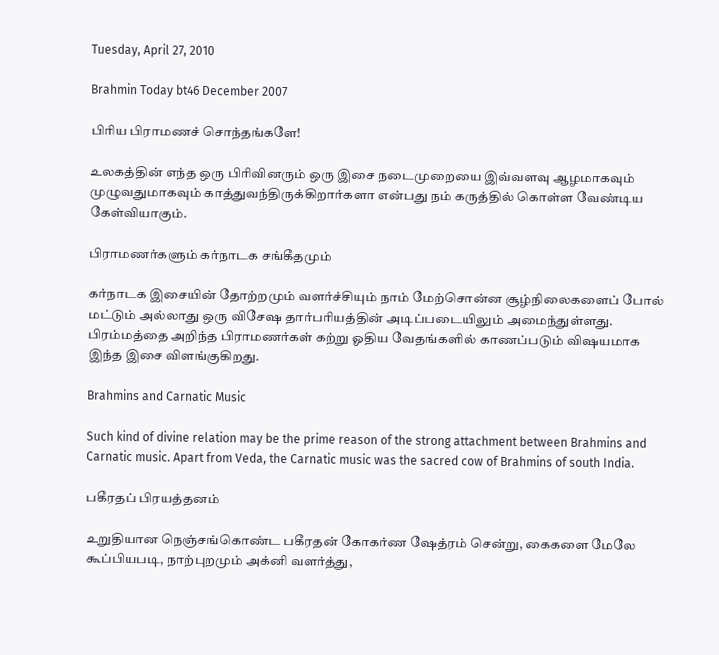Tuesday, April 27, 2010

Brahmin Today bt46 December 2007

பிரிய பிராமணச் சொந்தங்களே!

உலகத்தின் எந்த ஒரு பிரிவினரும் ஒரு இசை நடைமுறையை இவ்வளவு ஆழமாகவும் முழுவதுமாகவும் காத்துவந்திருக்கிறார்களா என்பது நம் கருத்தில் கொள்ள வேண்டிய கேள்வியாகும்.

பிராமணர்களும் கர்நாடக சங்கீதமும்

கர்நாடக இசையின் தோற்றமும் வளர்ச்சியும் நாம் மேற்சொன்ன சூழ்நிலைகளைப் போல் மட்டும் அல்லாது ஒரு விசேஷ தார்பரியத்தின் அடிப்படையிலும் அமைந்துள்ளது. பிரம்மத்தை அறிந்த பிராமணர்கள் கற்று ஓதிய வேதங்களில் காணப்படும் விஷயமாக இந்த இசை விளங்குகிறது.

Brahmins and Carnatic Music

Such kind of divine relation may be the prime reason of the strong attachment between Brahmins and Carnatic music. Apart from Veda, the Carnatic music was the sacred cow of Brahmins of south India.

பகீரதப் பிரயத்தனம்

உறுதியான நெஞ்சங்கொண்ட பகீரதன் கோகர்ண ஷேத்ரம் சென்று, கைகளை மேலே கூப்பியபடி, நாற்புறமும் அக்னி வளர்த்து,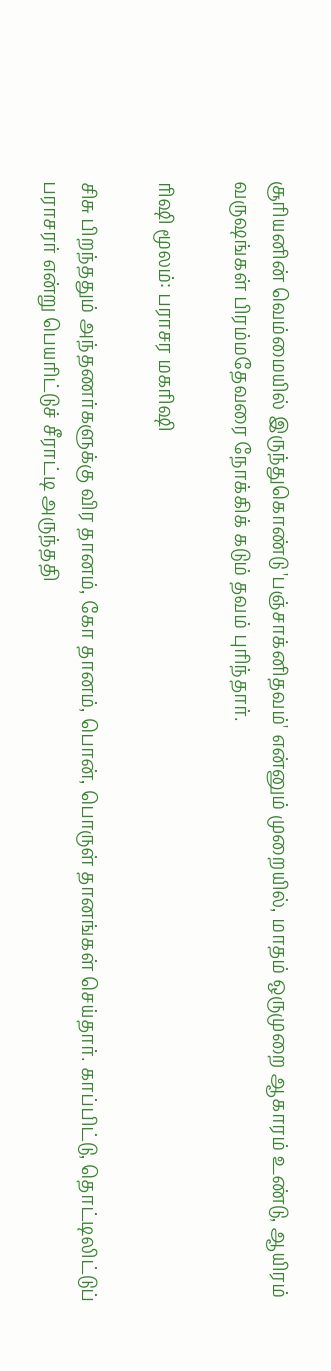சூரியனின் வெம்மையில் இருந்துகொண்டு 'பஞ்சாக்னிதவம்' என்னும் முறையில், மாதம் ஒருமுறை ஆகாரம் உண்டு, ஆயிரம் வருஷங்கள் பிரம்மதேவரை நோக்கிக் கடும் தவம் புரிந்தார்.

ரிஷி மூலம்: பராசர மகரிஷி

சிசு பிறந்ததும் அந்தணர்களுக்கு விர தானம், கோ தானம், பொன், பொருள் தானங்கள் செய்தார். காப்பிட்டு, தொட்டிலிட்டுப் பராசரர் என்று பெயரிட்டுச் சீராட்டி அருந்ததி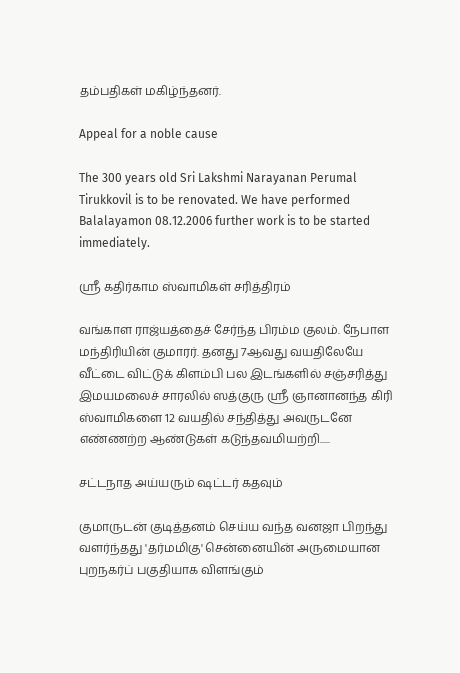தம்பதிகள் மகிழ்ந்தனர்.

Appeal for a noble cause

The 300 years old Sri Lakshmi Narayanan Perumal Tirukkovil is to be renovated. We have performed Balalayamon 08.12.2006 further work is to be started immediately.

ஸ்ரீ கதிர்காம ஸ்வாமிகள் சரித்திரம்

வங்காள ராஜ்யத்தைச் சேர்ந்த பிரம்ம குலம். நேபாள மந்திரியின் குமாரர். தனது 7ஆவது வயதிலேயே வீட்டை விட்டுக் கிளம்பி பல இடங்களில் சஞ்சரித்து இமயமலைச் சாரலில் ஸத்குரு ஸ்ரீ ஞானானந்த கிரி ஸ்வாமிகளை 12 வயதில் சந்தித்து அவருடனே எண்ணற்ற ஆண்டுகள் கடுந்தவமியற்றி.....

சட்டநாத அய்யரும் ஷட்டர் கதவும்

குமாருடன் குடித்தனம் செய்ய வந்த வனஜா பிறந்து வளர்ந்தது 'தர்மமிகு' சென்னையின் அருமையான புறநகர்ப் பகுதியாக விளங்கும்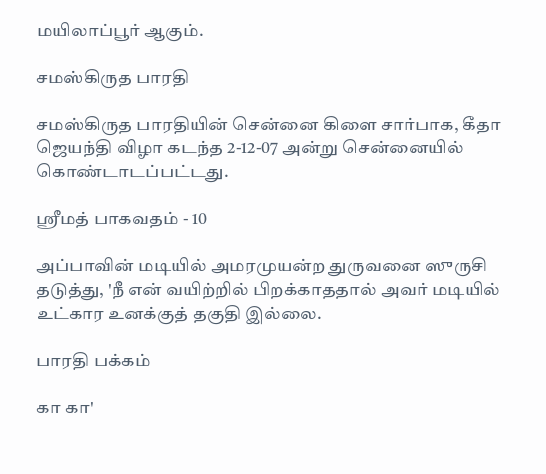மயிலாப்பூர் ஆகும்.

சமஸ்கிருத பாரதி

சமஸ்கிருத பாரதியின் சென்னை கிளை சார்பாக, கீதா ஜெயந்தி விழா கடந்த 2-12-07 அன்று சென்னையில் கொண்டாடப்பட்டது.

ஸ்ரீமத் பாகவதம் - 10

அப்பாவின் மடியில் அமரமுயன்ற துருவனை ஸுருசி தடுத்து, 'நீ என் வயிற்றில் பிறக்காததால் அவர் மடியில் உட்கார உனக்குத் தகுதி இல்லை.

பாரதி பக்கம்

கா கா'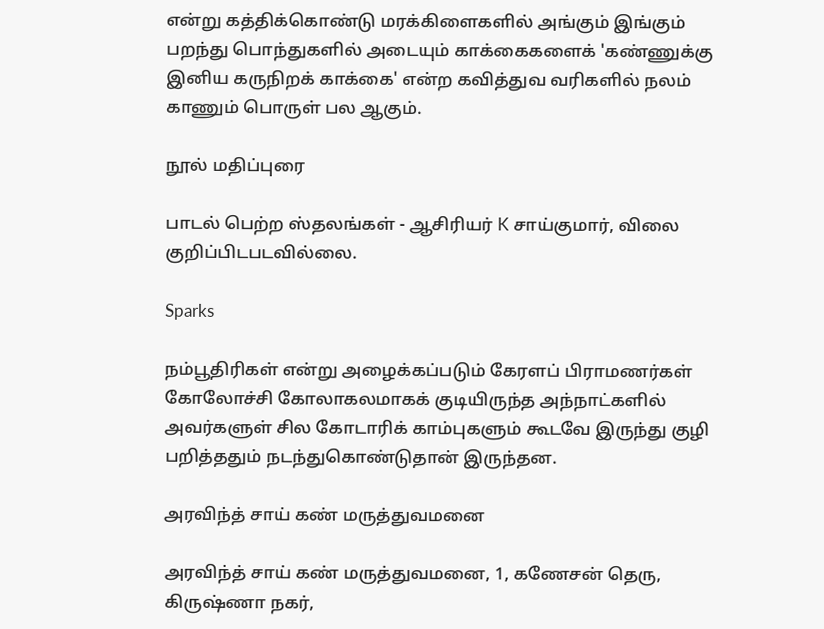என்று கத்திக்கொண்டு மரக்கிளைகளில் அங்கும் இங்கும் பறந்து பொந்துகளில் அடையும் காக்கைகளைக் 'கண்ணுக்கு இனிய கருநிறக் காக்கை' என்ற கவித்துவ வரிகளில் நலம் காணும் பொருள் பல ஆகும்.

நூல் மதிப்புரை

பாடல் பெற்ற ஸ்தலங்கள் - ஆசிரியர் K சாய்குமார், விலை குறிப்பிடபடவில்லை.

Sparks

நம்பூதிரிகள் என்று அழைக்கப்படும் கேரளப் பிராமணர்கள் கோலோச்சி கோலாகலமாகக் குடியிருந்த அந்நாட்களில் அவர்களுள் சில கோடாரிக் காம்புகளும் கூடவே இருந்து குழி பறித்ததும் நடந்துகொண்டுதான் இருந்தன.

அரவிந்த் சாய் கண் மருத்துவமனை

அரவிந்த் சாய் கண் மருத்துவமனை, 1, கணேசன் தெரு, கிருஷ்ணா நகர்,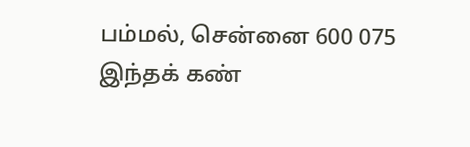பம்மல், சென்னை 600 075
இந்தக் கண்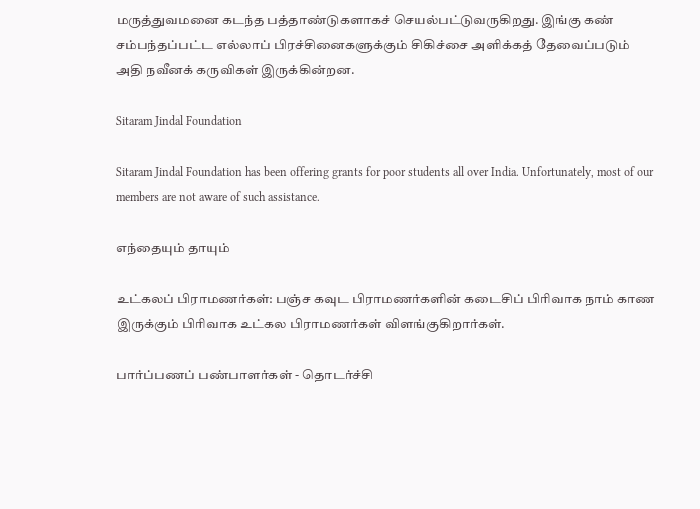மருத்துவமனை கடந்த பத்தாண்டுகளாகச் செயல்பட்டுவருகிறது. இங்கு கண் சம்பந்தப்பட்ட எல்லாப் பிரச்சினைகளுக்கும் சிகிச்சை அளிக்கத் தேவைப்படும் அதி நவீனக் கருவிகள் இருக்கின்றன.

Sitaram Jindal Foundation

Sitaram Jindal Foundation has been offering grants for poor students all over India. Unfortunately, most of our members are not aware of such assistance.

எந்தையும் தாயும்

உட்கலப் பிராமணர்கள்: பஞ்ச கவுட பிராமணர்களின் கடைசிப் பிரிவாக நாம் காண இருக்கும் பிரிவாக உட்கல பிராமணர்கள் விளங்குகிறார்கள்.

பார்ப்பணப் பண்பாளர்கள் - தொடர்ச்சி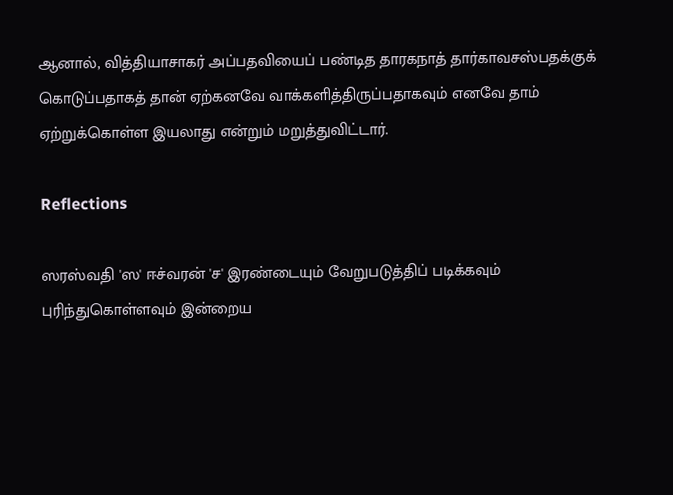ஆனால், வித்தியாசாகர் அப்பதவியைப் பண்டித தாரகநாத் தார்காவசஸ்பதக்குக் கொடுப்பதாகத் தான் ஏற்கனவே வாக்களித்திருப்பதாகவும் எனவே தாம் ஏற்றுக்கொள்ள இயலாது என்றும் மறுத்துவிட்டார்.

Reflections

ஸரஸ்வதி 'ஸ' ஈச்வரன் 'ச' இரண்டையும் வேறுபடுத்திப் படிக்கவும் புரிந்துகொள்ளவும் இன்றைய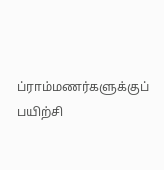ப்ராம்மணர்களுக்குப் பயிற்சி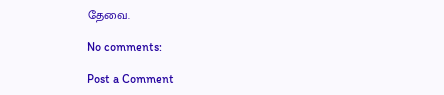தேவை.

No comments:

Post a Comment